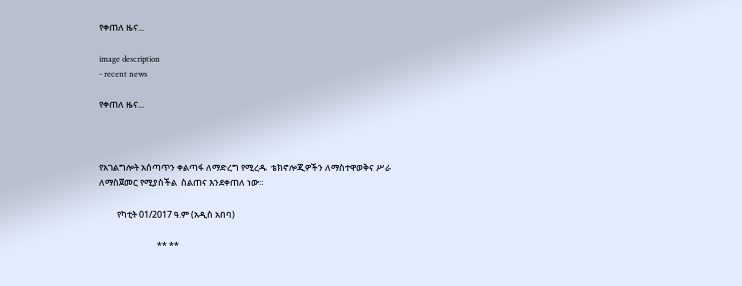የቀጠለ ዜና...

image description
- recent news

የቀጠለ ዜና...



የአገልግሎት አሰጣጥን ቀልጣፋ ለማድረግ የሚረዱ  ቴክኖሎጂዎችን ለማስተዋወቅና ሥራ ለማስጀመር የሚያስችል  ስልጠና እንደቀጠለ ነው።

         የካቲት 01/2017 ዓ.ም (አዲስ አበባ)

                             ** **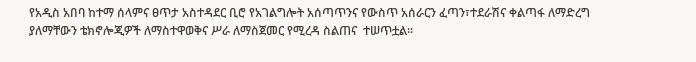የአዲስ አበባ ከተማ ሰላምና ፀጥታ አስተዳደር ቢሮ የአገልግሎት አሰጣጥንና የውስጥ አሰራርን ፈጣን፣ተደራሽና ቀልጣፋ ለማድረግ  ያለማቸውን ቴክኖሎጂዎች ለማስተዋወቅና ሥራ ለማስጀመር የሚረዳ ስልጠና  ተሠጥቷል።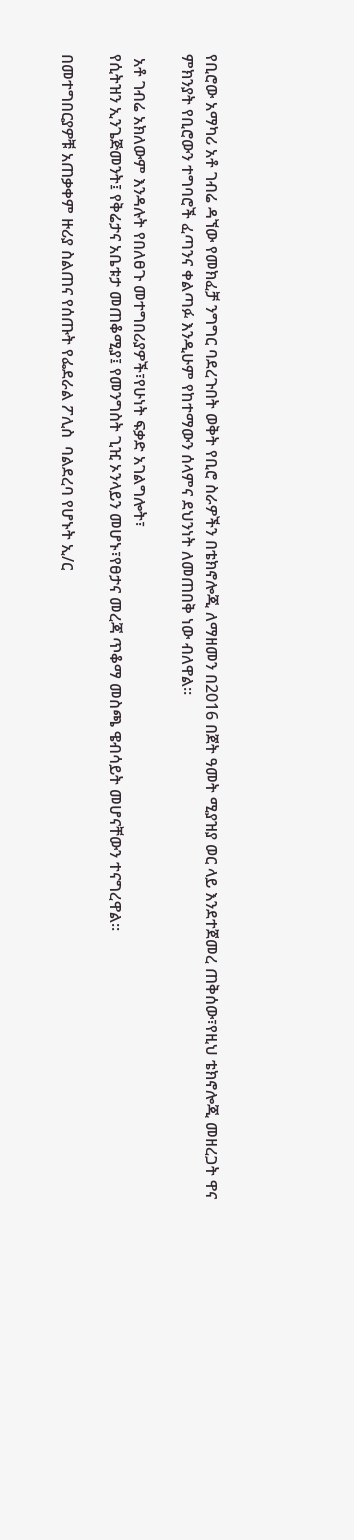የቢሮው አማካሪ አቶ ገብሬ ዳኘው የመክፈቻ ንግግር ባደረጉበት ወቅት የቢሮ ስራዎችን በቴክኖሎጂ ለማዘመን በ2016 በጀት ዓመት ሚያዝያ ወር ላይ እንደተጀመረ ጠቅሰው፣የዚህ ቴክኖሎጂ መዘረጋት ዋና ምክንያት የቢሮውን ተግባሮች ፈጣንና ቀልጣፉ እንዲሁም የከተማውን ሰላምና ደህንነት ለመጠበቅ ነው ብለዋል።

 አቶ ገብሬ አክለውም እንዳሉት የበለፀጉ መተግበሪያዎች፣የሁነት ፍቃድ አገልግሎት፣
የሲትዝን ኢንጌጅመንት፤ የቅሬታና አቤቱታ መጠቆሚያ፤ የመንግስት ጊዢ ኦንላይን መሆኑ፣የፀታና መረጃ ጥቆማ መስጫ ዌብሳይት መሆናቸውን ተናግረዋል።

በመተግበርያዎቹ አጠቃቀም ዙሪያ ስልጠና የሰጡት የፌደራል ፖሊስ  ባልደረባ የሆኑት ኢ/ር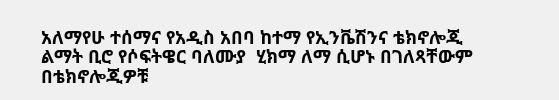አለማየሁ ተሰማና የአዲስ አበባ ከተማ የኢንቬሽንና ቴክኖሎጂ ልማት ቢሮ የሶፍትዌር ባለሙያ  ሂክማ ለማ ሲሆኑ በገለጻቸውም በቴክኖሎጂዎቹ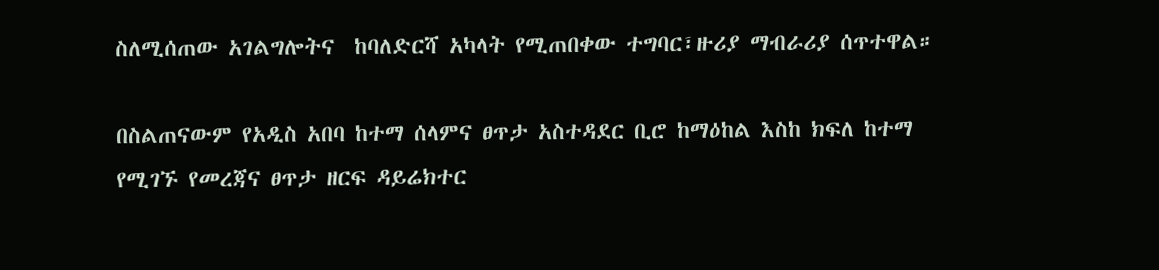ስለሚሰጠው አገልግሎትና  ከባለድርሻ አካላት የሚጠበቀው ተግባር፣ዙሪያ ማብራሪያ ሰጥተዋል።

በስልጠናውም የአዲስ አበባ ከተማ ሰላምና ፀጥታ አስተዳደር ቢሮ ከማዕከል እስከ ክፍለ ከተማ የሚገኙ የመረጃና ፀጥታ ዘርፍ ዳይሬክተር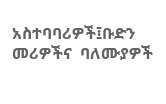አስተባባሪዎች፤ቡድን መሪዎችና  ባለሙያዎች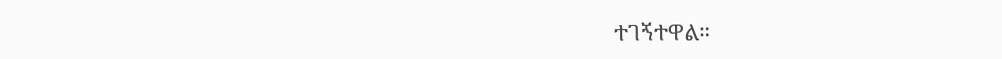ተገኝተዋል።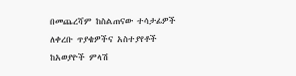በመጨረሻም ከስልጠናው ተሳታፊዎች ለቀረቡ ጥያቄዎችና አስተያየቶች ከአወያዮች ምላሽ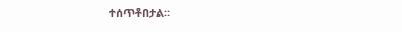ተሰጥቶበታል።